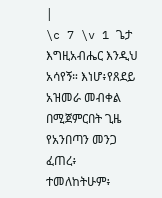|
\c 7 \v 1 ጌታ እግዚአብሔር እንዲህ አሳየኝ። እነሆ፥የጸደይ አዝመራ መብቀል በሚጀምርበት ጊዜ የአንበጣን መንጋ ፈጠረ፥ ተመለከትሁም፥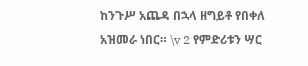ከንጉሥ አጨዳ በኋላ ዘግይቶ የበቀለ አዝመራ ነበር። \v 2 የምድሪቱን ሣር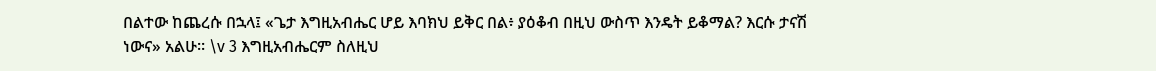በልተው ከጨረሱ በኋላ፤ «ጌታ እግዚአብሔር ሆይ እባክህ ይቅር በል፥ ያዕቆብ በዚህ ውስጥ እንዴት ይቆማል? እርሱ ታናሽ ነውና» አልሁ። \v 3 እግዚአብሔርም ስለዚህ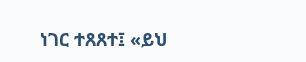ነገር ተጸጸተ፤ «ይህ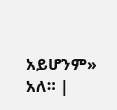አይሆንም» አለ። |